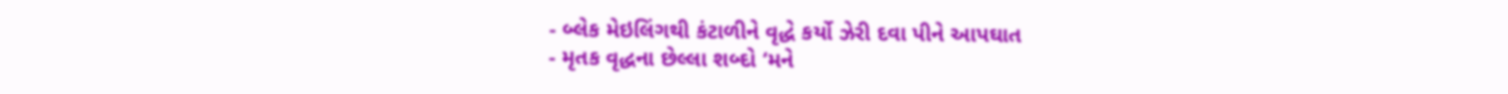- બ્લેક મેઇલિંગથી કંટાળીને વૃદ્ધે કર્યો ઝેરી દવા પીને આપઘાત
- મૃતક વૃદ્ધના છેલ્લા શબ્દો ‘મને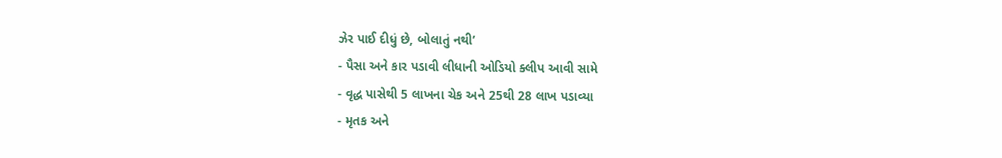ઝેર પાઈ દીધું છે, બોલાતું નથી’
- પૈસા અને કાર પડાવી લીધાની ઓડિયો ક્લીપ આવી સામે
- વૃદ્ધ પાસેથી 5 લાખના ચેક અને 25થી 28 લાખ પડાવ્યા
- મૃતક અને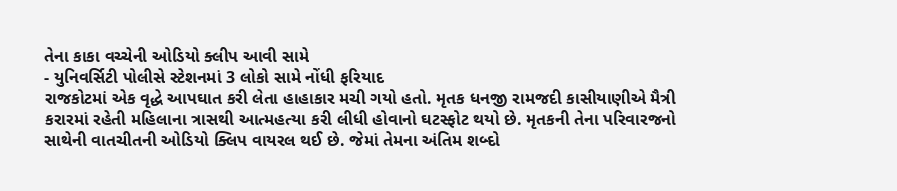તેના કાકા વચ્ચેની ઓડિયો ક્લીપ આવી સામે
- યુનિવર્સિટી પોલીસે સ્ટેશનમાં 3 લોકો સામે નોંધી ફરિયાદ
રાજકોટમાં એક વૃદ્ધે આપઘાત કરી લેતા હાહાકાર મચી ગયો હતો. મૃતક ધનજી રામજદી કાસીયાણીએ મૈત્રી કરારમાં રહેતી મહિલાના ત્રાસથી આત્મહત્યા કરી લીધી હોવાનો ઘટસ્ફોટ થયો છે. મૃતકની તેના પરિવારજનો સાથેની વાતચીતની ઓડિયો ક્લિપ વાયરલ થઈ છે. જેમાં તેમના અંતિમ શબ્દો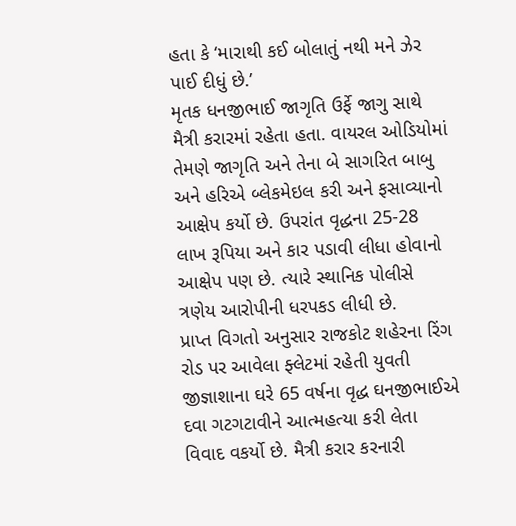હતા કે ‘મારાથી કઈ બોલાતું નથી મને ઝેર પાઈ દીધું છે.’
મૃતક ધનજીભાઈ જાગૃતિ ઉર્ફે જાગુ સાથે મૈત્રી કરારમાં રહેતા હતા. વાયરલ ઓડિયોમાં તેમણે જાગૃતિ અને તેના બે સાગરિત બાબુ અને હરિએ બ્લેકમેઇલ કરી અને ફસાવ્યાનો આક્ષેપ કર્યો છે. ઉપરાંત વૃદ્ધના 25-28 લાખ રૂપિયા અને કાર પડાવી લીધા હોવાનો આક્ષેપ પણ છે. ત્યારે સ્થાનિક પોલીસે ત્રણેય આરોપીની ધરપકડ લીધી છે.
પ્રાપ્ત વિગતો અનુસાર રાજકોટ શહેરના રિંગ રોડ પર આવેલા ફ્લેટમાં રહેતી યુવતી જીજ્ઞાશાના ઘરે 65 વર્ષના વૃદ્ધ ઘનજીભાઈએ દવા ગટગટાવીને આત્મહત્યા કરી લેતા વિવાદ વકર્યો છે. મૈત્રી કરાર કરનારી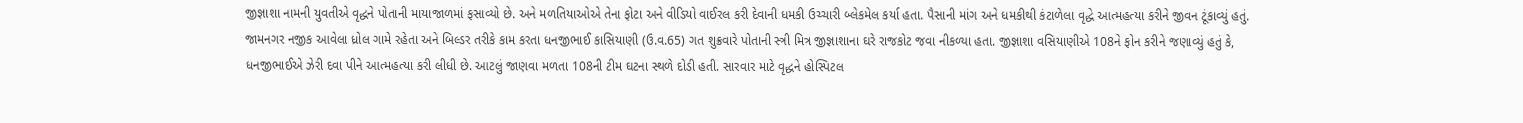જીજ્ઞાશા નામની યુવતીએ વૃદ્ધને પોતાની માયાજાળમાં ફસાવ્યો છે. અને મળતિયાઓએ તેના ફોટા અને વીડિયો વાઈરલ કરી દેવાની ધમકી ઉચ્ચારી બ્લેકમેલ કર્યા હતા. પૈસાની માંગ અને ધમકીથી કંટાળેલા વૃદ્ધે આત્મહત્યા કરીને જીવન ટૂંકાવ્યું હતું.
જામનગર નજીક આવેલા ધ્રોલ ગામે રહેતા અને બિલ્ડર તરીકે કામ કરતા ધનજીભાઈ કાસિયાણી (ઉ.વ.65) ગત શુક્રવારે પોતાની સ્ત્રી મિત્ર જીજ્ઞાશાના ઘરે રાજકોટ જવા નીકળ્યા હતા. જીજ્ઞાશા વસિયાણીએ 108ને ફોન કરીને જણાવ્યું હતું કે, ધનજીભાઈએ ઝેરી દવા પીને આત્મહત્યા કરી લીધી છે. આટલું જાણવા મળતા 108ની ટીમ ઘટના સ્થળે દોડી હતી. સારવાર માટે વૃદ્ધને હોસ્પિટલ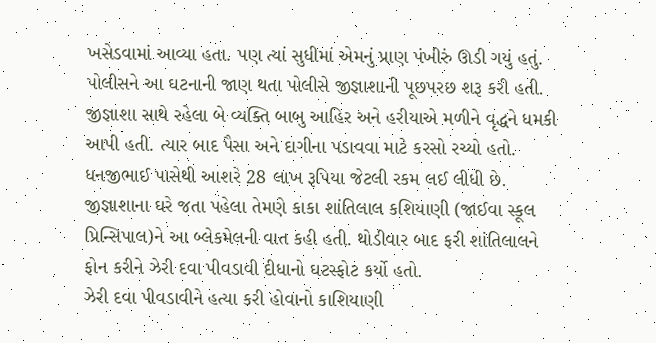ખસેડવામાં આવ્યા હતા. પણ ત્યાં સુધીમાં એમનું પ્રાણ પંખીરું ઊડી ગયું હતું. પોલીસને આ ઘટનાની જાણ થતા પોલીસે જીજ્ઞાશાની પૂછપરછ શરૂ કરી હતી.
જીજ્ઞાશા સાથે રહેલા બે વ્યક્તિ બાબુ આહિર અને હરીયાએ મળીને વૃદ્ધને ધમકી આપી હતી. ત્યાર બાદ પૈસા અને દાગીના પડાવવા માટે કરસો રચ્યો હતો. ધનજીભાઈ પાસેથી આશરે 28 લાખ રૂપિયા જેટલી રકમ લઈ લીધી છે. જીજ્ઞાશાના ઘરે જતા પહેલા તેમણે કાકા શાંતિલાલ કશિયાણી (જાઈવા સ્કૂલ પ્રિન્સિપાલ)ને આ બ્લેકમેલની વાત કહી હતી. થોડીવાર બાદ ફરી શાંતિલાલને ફોન કરીને ઝેરી દવા પીવડાવી દીધાનો ઘટસ્ફોટ કર્યો હતો.
ઝેરી દવા પીવડાવીને હત્યા કરી હોવાનો કાશિયાણી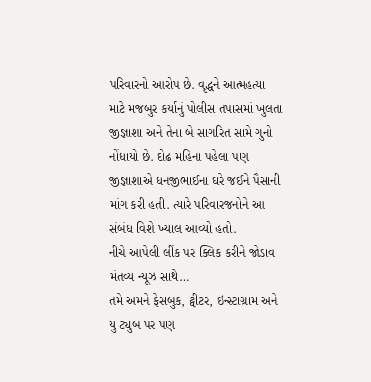પરિવારનો આરોપ છે. વૃદ્ધને આત્મહત્યા માટે મજબુર કર્યાનું પોલીસ તપાસમાં ખુલતા જીજ્ઞાશા અને તેના બે સાગરિત સામે ગુનો નોંધાયો છે. દોઢ મહિના પહેલા પણ જીજ્ઞાશાએ ધનજીભાઈના ઘરે જઈને પૈસાની માંગ કરી હતી. ત્યારે પરિવારજનોને આ સંબંધ વિશે ખ્યાલ આવ્યો હતો.
નીચે આપેલી લીંક પર ક્લિક કરીને જોડાવ મંતવ્ય ન્યૂઝ સાથે…
તમે અમને ફેસબુક, ટ્વીટર, ઇન્સ્ટાગ્રામ અને યુ ટ્યુબ પર પણ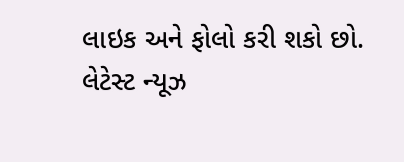લાઇક અને ફોલો કરી શકો છો.
લેટેસ્ટ ન્યૂઝ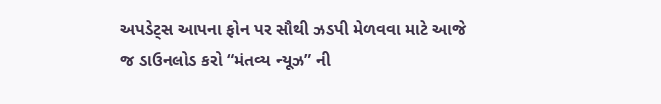અપડેટ્સ આપના ફોન પર સૌથી ઝડપી મેળવવા માટે આજે જ ડાઉનલોડ કરો “મંતવ્ય ન્યૂઝ” ની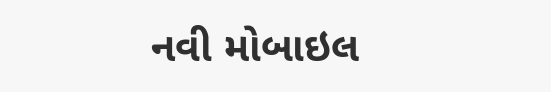નવી મોબાઇલ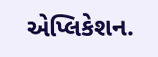એપ્લિકેશન.